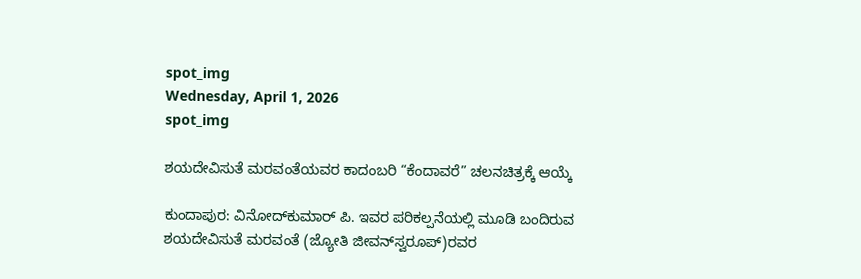spot_img
Wednesday, April 1, 2026
spot_img

ಶಯದೇವಿಸುತೆ ಮರವಂತೆಯವರ ಕಾದಂಬರಿ “ಕೆಂದಾವರೆ” ಚಲನಚಿತ್ರಕ್ಕೆ ಆಯ್ಕೆ

ಕುಂದಾಪುರ: ವಿನೋದ್‌ಕುಮಾರ್ ಪಿ. ಇವರ ಪರಿಕಲ್ಪನೆಯಲ್ಲಿ ಮೂಡಿ ಬಂದಿರುವ ಶಯದೇವಿಸುತೆ ಮರವಂತೆ (ಜ್ಯೋತಿ ಜೀವನ್‌ಸ್ವರೂಪ್)ರವರ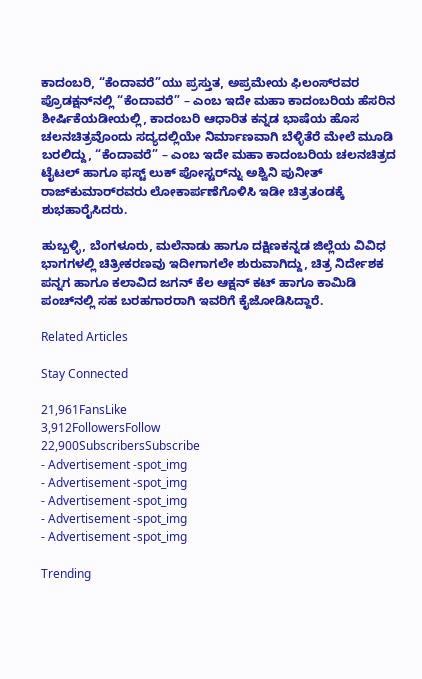ಕಾದಂಬರಿ, “ಕೆಂದಾವರೆ”ಯು ಪ್ರಸ್ತುತ, ಅಪ್ರಮೇಯ ಫಿಲಂಸ್‌ರವರ ಪ್ರೊಡಕ್ಷನ್‌ನಲ್ಲಿ “ಕೆಂದಾವರೆ” – ಎಂಬ ಇದೇ ಮಹಾ ಕಾದಂಬರಿಯ ಹೆಸರಿನ ಶೀರ್ಷಿಕೆಯಡೀಯಲ್ಲಿ, ಕಾದಂಬರಿ ಆಧಾರಿತ ಕನ್ನಡ ಭಾಷೆಯ ಹೊಸ ಚಲನಚಿತ್ರವೊಂದು ಸದ್ಯದಲ್ಲಿಯೇ ನಿರ್ಮಾಣವಾಗಿ ಬೆಳ್ಳಿತೆರೆ ಮೇಲೆ ಮೂಡಿ ಬರಲಿದ್ದು, “ಕೆಂದಾವರೆ” – ಎಂಬ ಇದೇ ಮಹಾ ಕಾದಂಬರಿಯ ಚಲನಚಿತ್ರದ ಟೈಟಲ್ ಹಾಗೂ ಫಸ್ಟ್ ಲುಕ್ ಪೋಸ್ಟರ್‌ನ್ನು ಅಶ್ವಿನಿ ಪುನೀತ್ ರಾಜ್‌ಕುಮಾರ್‌ರವರು ಲೋಕಾರ್ಪಣೆಗೊಳಿಸಿ ಇಡೀ ಚಿತ್ರತಂಡಕ್ಕೆ ಶುಭಹಾರೈಸಿದರು.

ಹುಬ್ಬಳ್ಳಿ, ಬೆಂಗಳೂರು, ಮಲೆನಾಡು ಹಾಗೂ ದಕ್ಷಿಣಕನ್ನಡ ಜಿಲ್ಲೆಯ ವಿವಿಧ ಭಾಗಗಳಲ್ಲಿ ಚಿತ್ರೀಕರಣವು ಇದೀಗಾಗಲೇ ಶುರುವಾಗಿದ್ದು, ಚಿತ್ರ ನಿರ್ದೇಶಕ ಪನ್ನಗ ಹಾಗೂ ಕಲಾವಿದ ಜಗನ್ ಕೆಲ ಆಕ್ಷನ್ ಕಟ್ ಹಾಗೂ ಕಾಮಿಡಿ ಪಂಚ್‌ನಲ್ಲಿ ಸಹ ಬರಹಗಾರರಾಗಿ ಇವರಿಗೆ ಕೈಜೋಡಿಸಿದ್ದಾರೆ.

Related Articles

Stay Connected

21,961FansLike
3,912FollowersFollow
22,900SubscribersSubscribe
- Advertisement -spot_img
- Advertisement -spot_img
- Advertisement -spot_img
- Advertisement -spot_img
- Advertisement -spot_img

Trending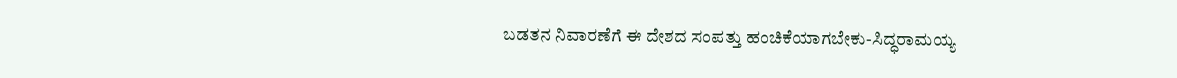ಬಡತನ ನಿವಾರಣೆಗೆ ಈ ದೇಶದ ಸಂಪತ್ತು ಹಂಚಿಕೆಯಾಗಬೇಕು-ಸಿದ್ಧರಾಮಯ್ಯ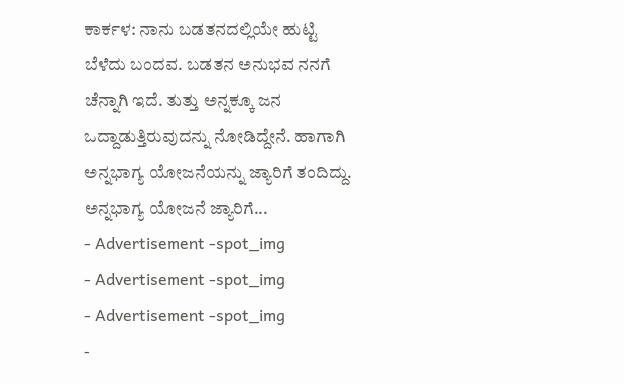ಕಾರ್ಕಳ: ನಾನು ಬಡತನದಲ್ಲಿಯೇ ಹುಟ್ಟಿ ಬೆಳೆದು ಬಂದವ. ಬಡತನ ಅನುಭವ ನನಗೆ ಚೆನ್ನಾಗಿ ಇದೆ. ತುತ್ತು ಅನ್ನಕ್ಕೂ ಜನ ಒದ್ದಾಡುತ್ತಿರುವುದನ್ನು ನೋಡಿದ್ದೇನೆ. ಹಾಗಾಗಿ ಅನ್ನಭಾಗ್ಯ ಯೋಜನೆಯನ್ನು ಜ್ಯಾರಿಗೆ ತಂದಿದ್ದು. ಅನ್ನಭಾಗ್ಯ ಯೋಜನೆ ಜ್ಯಾರಿಗೆ...
- Advertisement -spot_img
- Advertisement -spot_img
- Advertisement -spot_img
-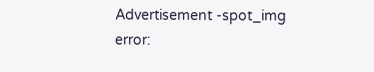Advertisement -spot_img
error: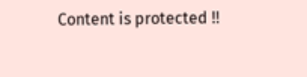Content is protected !!